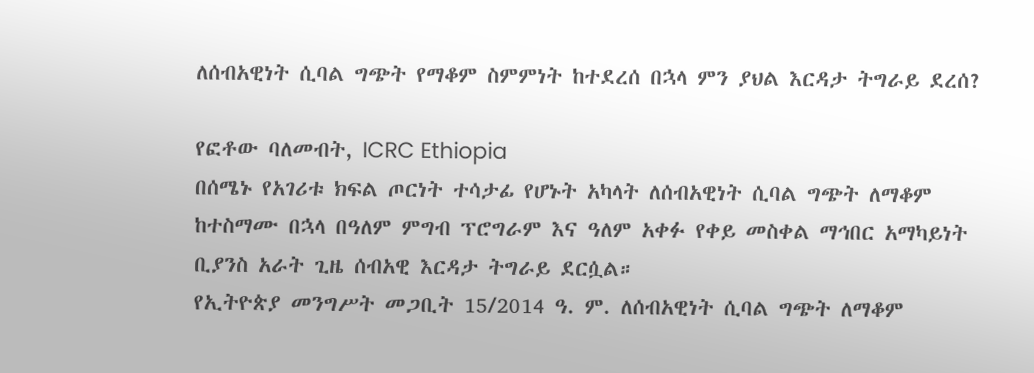ለሰብአዊነት ሲባል ግጭት የማቆም ስምምነት ከተደረሰ በኋላ ምን ያህል እርዳታ ትግራይ ደረሰ?

የፎቶው ባለመብት, ICRC Ethiopia
በሰሜኑ የአገሪቱ ክፍል ጦርነት ተሳታፊ የሆኑት አካላት ለሰብአዊነት ሲባል ግጭት ለማቆም ከተስማሙ በኋላ በዓለም ምግብ ፕሮግራም እና ዓለም አቀፉ የቀይ መስቀል ማኅበር አማካይነት ቢያንስ አራት ጊዜ ሰብአዊ እርዳታ ትግራይ ደርሷል።
የኢትዮጵያ መንግሥት መጋቢት 15/2014 ዓ. ም. ለሰብአዊነት ሲባል ግጭት ለማቆም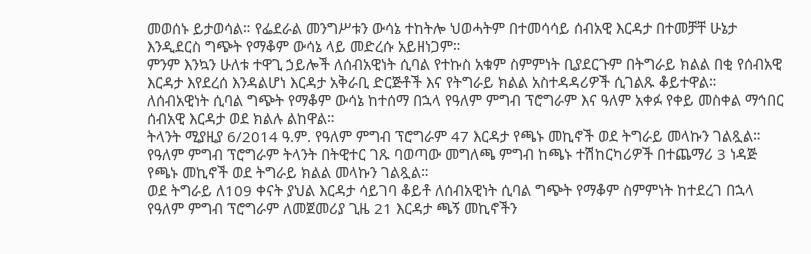መወሰኑ ይታወሳል። የፌደራል መንግሥቱን ውሳኔ ተከትሎ ህወሓትም በተመሳሳይ ሰብአዊ እርዳታ በተመቻቸ ሁኔታ እንዲደርስ ግጭት የማቆም ውሳኔ ላይ መድረሱ አይዘነጋም።
ምንም እንኳን ሁለቱ ተዋጊ ኃይሎች ለሰብአዊነት ሲባል የተኩስ አቁም ስምምነት ቢያደርጉም በትግራይ ክልል በቂ የሰብአዊ እርዳታ እየደረሰ እንዳልሆነ እርዳታ አቅራቢ ድርጅቶች እና የትግራይ ክልል አስተዳዳሪዎች ሲገልጹ ቆይተዋል።
ለሰብአዊነት ሲባል ግጭት የማቆም ውሳኔ ከተሰማ በኋላ የዓለም ምግብ ፕሮግራም እና ዓለም አቀፉ የቀይ መስቀል ማኅበር ሰብአዊ እርዳታ ወደ ክልሉ ልከዋል።
ትላንት ሚያዚያ 6/2014 ዓ.ም. የዓለም ምግብ ፕሮግራም 47 እርዳታ የጫኑ መኪኖች ወደ ትግራይ መላኩን ገልጿል። የዓለም ምግብ ፕሮግራም ትላንት በትዊተር ገጹ ባወጣው መግለጫ ምግብ ከጫኑ ተሽከርካሪዎች በተጨማሪ 3 ነዳጅ የጫኑ መኪኖች ወደ ትግራይ ክልል መላኩን ገልጿል።
ወደ ትግራይ ለ109 ቀናት ያህል እርዳታ ሳይገባ ቆይቶ ለሰብአዊነት ሲባል ግጭት የማቆም ስምምነት ከተደረገ በኋላ የዓለም ምግብ ፕሮግራም ለመጀመሪያ ጊዜ 21 እርዳታ ጫኝ መኪኖችን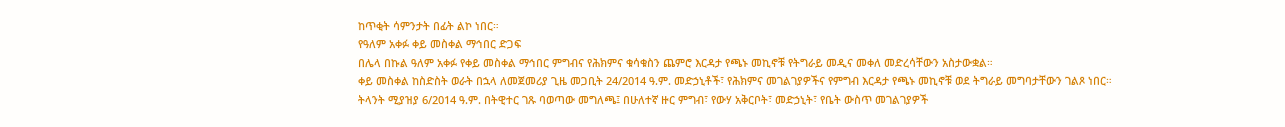ከጥቂት ሳምንታት በፊት ልኮ ነበር።
የዓለም አቀፉ ቀይ መስቀል ማኅበር ድጋፍ
በሌላ በኩል ዓለም አቀፉ የቀይ መስቀል ማኅበር ምግብና የሕክምና ቁሳቁስን ጨምሮ እርዳታ የጫኑ መኪኖቹ የትግራይ መዲና መቀለ መድረሳቸውን አስታውቋል።
ቀይ መስቀል ከስድስት ወራት በኋላ ለመጀመሪያ ጊዜ መጋቢት 24/2014 ዓ.ም. መድኃኒቶች፣ የሕክምና መገልገያዎችና የምግብ እርዳታ የጫኑ መኪኖቹ ወደ ትግራይ መግባታቸውን ገልጾ ነበር።
ትላንት ሚያዝያ 6/2014 ዓ.ም. በትዊተር ገጹ ባወጣው መግለጫ፤ በሁለተኛ ዙር ምግብ፣ የውሃ አቅርቦት፣ መድኃኒት፣ የቤት ውስጥ መገልገያዎች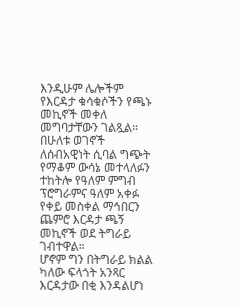እንዲሁም ሌሎችም የእርዳታ ቁሳቁሶችን የጫኑ መኪኖች መቀለ መግባታቸውን ገልጿል።
በሁለቱ ወገኖች ለሰብአዊነት ሲባል ግጭት የማቆም ውሳኔ መተላለፉን ተከትሎ የዓለም ምግብ ፕሮግራምና ዓለም አቀፉ የቀይ መስቀል ማኅበርን ጨምሮ እርዳታ ጫኝ መኪኖች ወደ ትግራይ ገብተዋል።
ሆኖም ግን በትግራይ ክልል ካለው ፍላጎት አንጻር እርዳታው በቂ እንዳልሆነ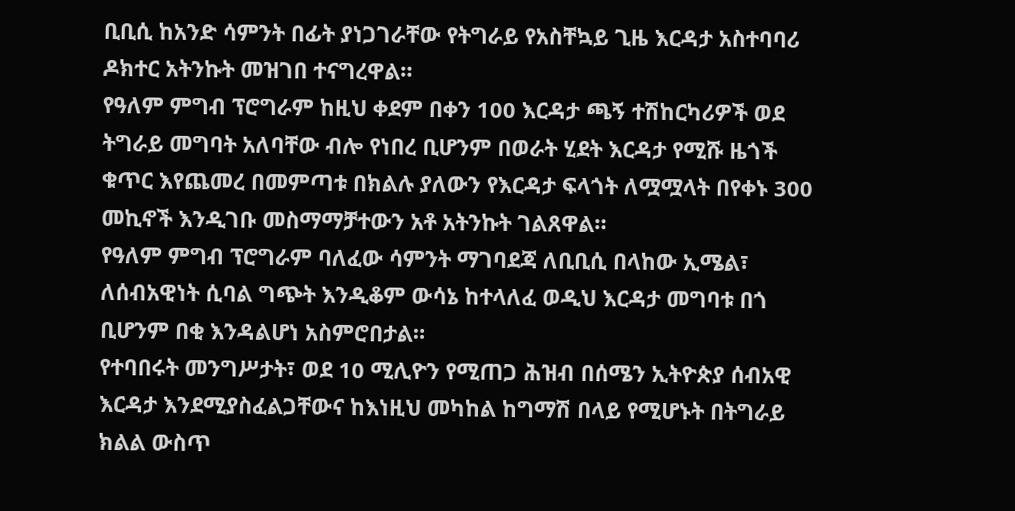ቢቢሲ ከአንድ ሳምንት በፊት ያነጋገራቸው የትግራይ የአስቸኳይ ጊዜ እርዳታ አስተባባሪ ዶክተር አትንኩት መዝገበ ተናግረዋል።
የዓለም ምግብ ፕሮግራም ከዚህ ቀደም በቀን 100 እርዳታ ጫኝ ተሽከርካሪዎች ወደ ትግራይ መግባት አለባቸው ብሎ የነበረ ቢሆንም በወራት ሂደት እርዳታ የሚሹ ዜጎች ቁጥር እየጨመረ በመምጣቱ በክልሉ ያለውን የእርዳታ ፍላጎት ለሟሟላት በየቀኑ 300 መኪኖች እንዲገቡ መስማማቻተውን አቶ አትንኩት ገልጸዋል።
የዓለም ምግብ ፕሮግራም ባለፈው ሳምንት ማገባደጃ ለቢቢሲ በላከው ኢሜል፣ ለሰብአዊነት ሲባል ግጭት እንዲቆም ውሳኔ ከተላለፈ ወዲህ እርዳታ መግባቱ በጎ ቢሆንም በቂ እንዳልሆነ አስምሮበታል።
የተባበሩት መንግሥታት፣ ወደ 10 ሚሊዮን የሚጠጋ ሕዝብ በሰሜን ኢትዮጵያ ሰብአዊ እርዳታ እንደሚያስፈልጋቸውና ከእነዚህ መካከል ከግማሽ በላይ የሚሆኑት በትግራይ ክልል ውስጥ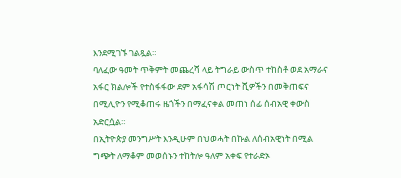እንደሚገኙ ገልጿል።
ባለፈው ዓመት ጥቅምት መጨረሻ ላይ ትግራይ ውስጥ ተከስቶ ወደ አማራና አፋር ክልሎች የተስፋፋው ደም አፋሳሽ ጦርነት ሺዎችን በመቅጠፍና በሚሊዮን የሚቆጠሩ ዜጎችን በማፈናቀል መጠነ ሰፊ ሰብአዊ ቀውስ አድርሷል።
በኢትዮጵያ መንግሥት እንዲሁም በህወሓት በኩል ለሰብአዊነት በሚል ግጭት ለማቆም መወሰኑን ተከትሎ ዓለም አቀፍ የተራድኦ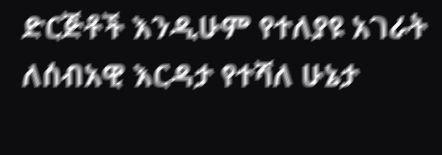ድርጅቶች እንዲሁም የተለያዩ አገራት ለሰብአዊ እርዳታ የተሻለ ሁኔታ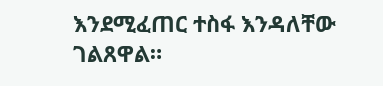እንደሚፈጠር ተስፋ እንዳለቸው ገልጸዋል።